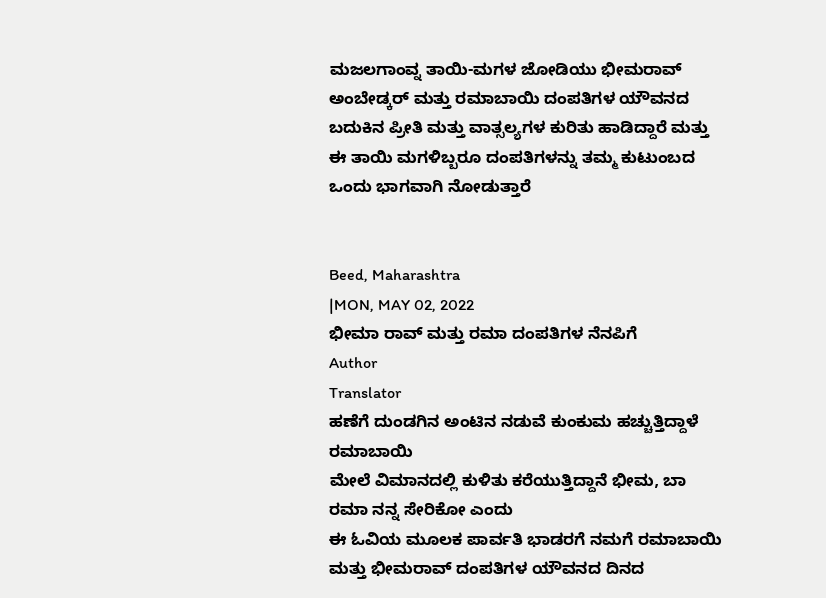ಮಜಲಗಾಂವ್ನ ತಾಯಿ-ಮಗಳ ಜೋಡಿಯು ಭೀಮರಾವ್ ಅಂಬೇಡ್ಕರ್ ಮತ್ತು ರಮಾಬಾಯಿ ದಂಪತಿಗಳ ಯೌವನದ ಬದುಕಿನ ಪ್ರೀತಿ ಮತ್ತು ವಾತ್ಸಲ್ಯಗಳ ಕುರಿತು ಹಾಡಿದ್ದಾರೆ ಮತ್ತು ಈ ತಾಯಿ ಮಗಳಿಬ್ಬರೂ ದಂಪತಿಗಳನ್ನು ತಮ್ಮ ಕುಟುಂಬದ ಒಂದು ಭಾಗವಾಗಿ ನೋಡುತ್ತಾರೆ


Beed, Maharashtra
|MON, MAY 02, 2022
ಭೀಮಾ ರಾವ್ ಮತ್ತು ರಮಾ ದಂಪತಿಗಳ ನೆನಪಿಗೆ
Author
Translator
ಹಣೆಗೆ ದುಂಡಗಿನ ಅಂಟಿನ ನಡುವೆ ಕುಂಕುಮ ಹಚ್ಚುತ್ತಿದ್ದಾಳೆ ರಮಾಬಾಯಿ
ಮೇಲೆ ವಿಮಾನದಲ್ಲಿ ಕುಳಿತು ಕರೆಯುತ್ತಿದ್ದಾನೆ ಭೀಮ, ಬಾ ರಮಾ ನನ್ನ ಸೇರಿಕೋ ಎಂದು
ಈ ಓವಿಯ ಮೂಲಕ ಪಾರ್ವತಿ ಭಾಡರಗೆ ನಮಗೆ ರಮಾಬಾಯಿ ಮತ್ತು ಭೀಮರಾವ್ ದಂಪತಿಗಳ ಯೌವನದ ದಿನದ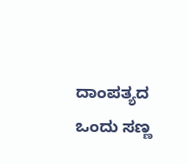ದಾಂಪತ್ಯದ ಒಂದು ಸಣ್ಣ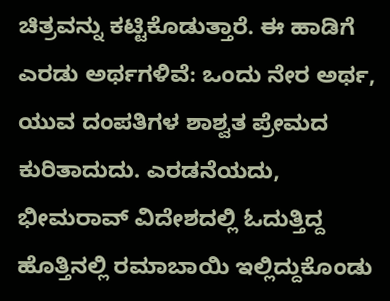ಚಿತ್ರವನ್ನು ಕಟ್ಟಿಕೊಡುತ್ತಾರೆ. ಈ ಹಾಡಿಗೆ ಎರಡು ಅರ್ಥಗಳಿವೆ: ಒಂದು ನೇರ ಅರ್ಥ, ಯುವ ದಂಪತಿಗಳ ಶಾಶ್ವತ ಪ್ರೇಮದ ಕುರಿತಾದುದು. ಎರಡನೆಯದು, ಭೀಮರಾವ್ ವಿದೇಶದಲ್ಲಿ ಓದುತ್ತಿದ್ದ ಹೊತ್ತಿನಲ್ಲಿ ರಮಾಬಾಯಿ ಇಲ್ಲಿದ್ದುಕೊಂಡು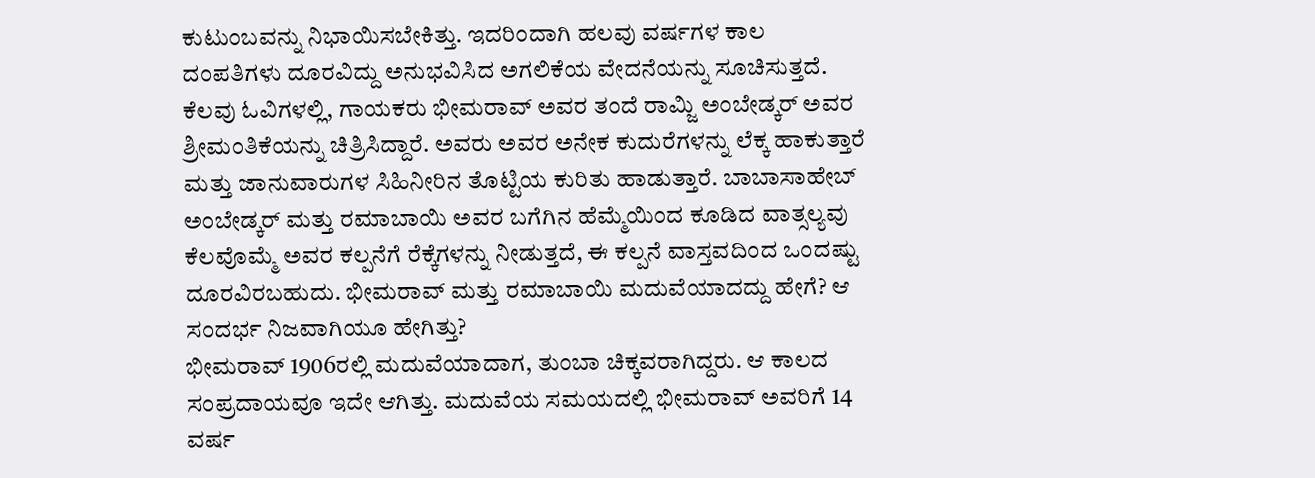ಕುಟುಂಬವನ್ನು ನಿಭಾಯಿಸಬೇಕಿತ್ತು. ಇದರಿಂದಾಗಿ ಹಲವು ವರ್ಷಗಳ ಕಾಲ ದಂಪತಿಗಳು ದೂರವಿದ್ದು ಅನುಭವಿಸಿದ ಅಗಲಿಕೆಯ ವೇದನೆಯನ್ನು ಸೂಚಿಸುತ್ತದೆ.
ಕೆಲವು ಓವಿಗಳಲ್ಲಿ, ಗಾಯಕರು ಭೀಮರಾವ್ ಅವರ ತಂದೆ ರಾಮ್ಜಿ ಅಂಬೇಡ್ಕರ್ ಅವರ ಶ್ರೀಮಂತಿಕೆಯನ್ನು ಚಿತ್ರಿಸಿದ್ದಾರೆ. ಅವರು ಅವರ ಅನೇಕ ಕುದುರೆಗಳನ್ನು ಲೆಕ್ಕ ಹಾಕುತ್ತಾರೆ ಮತ್ತು ಜಾನುವಾರುಗಳ ಸಿಹಿನೀರಿನ ತೊಟ್ಟಿಯ ಕುರಿತು ಹಾಡುತ್ತಾರೆ. ಬಾಬಾಸಾಹೇಬ್ ಅಂಬೇಡ್ಕರ್ ಮತ್ತು ರಮಾಬಾಯಿ ಅವರ ಬಗೆಗಿನ ಹೆಮ್ಮೆಯಿಂದ ಕೂಡಿದ ವಾತ್ಸಲ್ಯವು ಕೆಲವೊಮ್ಮೆ ಅವರ ಕಲ್ಪನೆಗೆ ರೆಕ್ಕೆಗಳನ್ನು ನೀಡುತ್ತದೆ, ಈ ಕಲ್ಪನೆ ವಾಸ್ತವದಿಂದ ಒಂದಷ್ಟು ದೂರವಿರಬಹುದು. ಭೀಮರಾವ್ ಮತ್ತು ರಮಾಬಾಯಿ ಮದುವೆಯಾದದ್ದು ಹೇಗೆ? ಆ ಸಂದರ್ಭ ನಿಜವಾಗಿಯೂ ಹೇಗಿತ್ತು?
ಭೀಮರಾವ್ 1906ರಲ್ಲಿ ಮದುವೆಯಾದಾಗ, ತುಂಬಾ ಚಿಕ್ಕವರಾಗಿದ್ದರು. ಆ ಕಾಲದ ಸಂಪ್ರದಾಯವೂ ಇದೇ ಆಗಿತ್ತು. ಮದುವೆಯ ಸಮಯದಲ್ಲಿ ಭೀಮರಾವ್ ಅವರಿಗೆ 14 ವರ್ಷ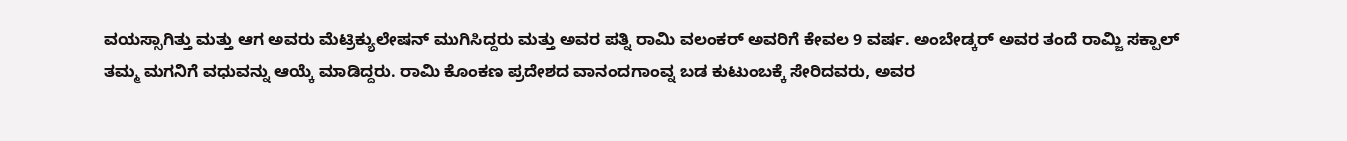ವಯಸ್ಸಾಗಿತ್ತು ಮತ್ತು ಆಗ ಅವರು ಮೆಟ್ರಿಕ್ಯುಲೇಷನ್ ಮುಗಿಸಿದ್ದರು ಮತ್ತು ಅವರ ಪತ್ನಿ ರಾಮಿ ವಲಂಕರ್ ಅವರಿಗೆ ಕೇವಲ 9 ವರ್ಷ. ಅಂಬೇಡ್ಕರ್ ಅವರ ತಂದೆ ರಾಮ್ಜಿ ಸಕ್ಪಾಲ್ ತಮ್ಮ ಮಗನಿಗೆ ವಧುವನ್ನು ಆಯ್ಕೆ ಮಾಡಿದ್ದರು. ರಾಮಿ ಕೊಂಕಣ ಪ್ರದೇಶದ ವಾನಂದಗಾಂವ್ನ ಬಡ ಕುಟುಂಬಕ್ಕೆ ಸೇರಿದವರು, ಅವರ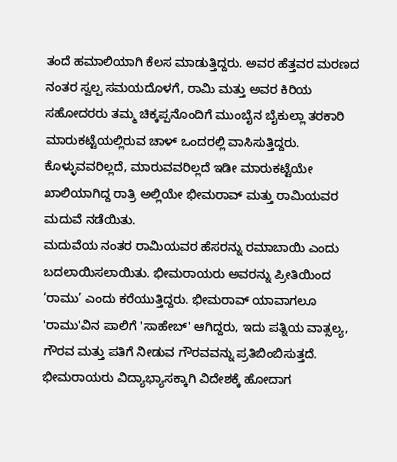ತಂದೆ ಹಮಾಲಿಯಾಗಿ ಕೆಲಸ ಮಾಡುತ್ತಿದ್ದರು. ಅವರ ಹೆತ್ತವರ ಮರಣದ ನಂತರ ಸ್ವಲ್ಪ ಸಮಯದೊಳಗೆ, ರಾಮಿ ಮತ್ತು ಅವರ ಕಿರಿಯ ಸಹೋದರರು ತಮ್ಮ ಚಿಕ್ಕಪ್ಪನೊಂದಿಗೆ ಮುಂಬೈನ ಬೈಕುಲ್ಲಾ ತರಕಾರಿ ಮಾರುಕಟ್ಟೆಯಲ್ಲಿರುವ ಚಾಳ್ ಒಂದರಲ್ಲಿ ವಾಸಿಸುತ್ತಿದ್ದರು. ಕೊಳ್ಳುವವರಿಲ್ಲದೆ, ಮಾರುವವರಿಲ್ಲದೆ ಇಡೀ ಮಾರುಕಟ್ಟೆಯೇ ಖಾಲಿಯಾಗಿದ್ದ ರಾತ್ರಿ ಅಲ್ಲಿಯೇ ಭೀಮರಾವ್ ಮತ್ತು ರಾಮಿಯವರ ಮದುವೆ ನಡೆಯಿತು.
ಮದುವೆಯ ನಂತರ ರಾಮಿಯವರ ಹೆಸರನ್ನು ರಮಾಬಾಯಿ ಎಂದು ಬದಲಾಯಿಸಲಾಯಿತು. ಭೀಮರಾಯರು ಅವರನ್ನು ಪ್ರೀತಿಯಿಂದ ‘ರಾಮು’ ಎಂದು ಕರೆಯುತ್ತಿದ್ದರು. ಭೀಮರಾವ್ ಯಾವಾಗಲೂ 'ರಾಮು'ವಿನ ಪಾಲಿಗೆ 'ಸಾಹೇಬ್' ಆಗಿದ್ದರು, ಇದು ಪತ್ನಿಯ ವಾತ್ಸಲ್ಯ, ಗೌರವ ಮತ್ತು ಪತಿಗೆ ನೀಡುವ ಗೌರವವನ್ನು ಪ್ರತಿಬಿಂಬಿಸುತ್ತದೆ. ಭೀಮರಾಯರು ವಿದ್ಯಾಭ್ಯಾಸಕ್ಕಾಗಿ ವಿದೇಶಕ್ಕೆ ಹೋದಾಗ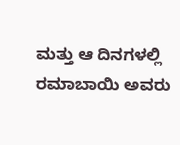ಮತ್ತು ಆ ದಿನಗಳಲ್ಲಿ ರಮಾಬಾಯಿ ಅವರು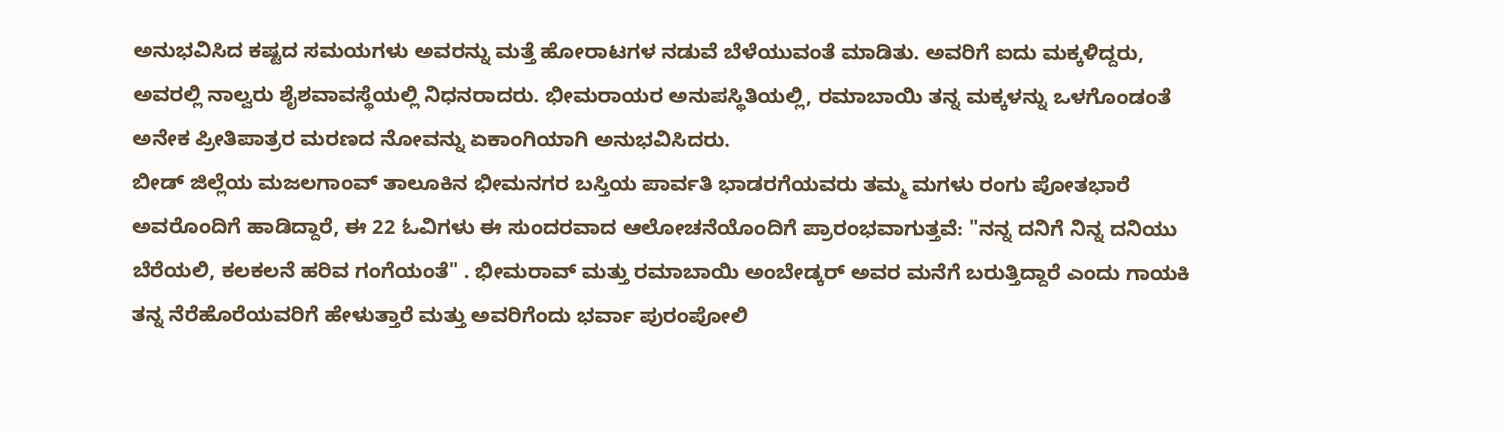ಅನುಭವಿಸಿದ ಕಷ್ಟದ ಸಮಯಗಳು ಅವರನ್ನು ಮತ್ತೆ ಹೋರಾಟಗಳ ನಡುವೆ ಬೆಳೆಯುವಂತೆ ಮಾಡಿತು. ಅವರಿಗೆ ಐದು ಮಕ್ಕಳಿದ್ದರು, ಅವರಲ್ಲಿ ನಾಲ್ವರು ಶೈಶವಾವಸ್ಥೆಯಲ್ಲಿ ನಿಧನರಾದರು. ಭೀಮರಾಯರ ಅನುಪಸ್ಥಿತಿಯಲ್ಲಿ, ರಮಾಬಾಯಿ ತನ್ನ ಮಕ್ಕಳನ್ನು ಒಳಗೊಂಡಂತೆ ಅನೇಕ ಪ್ರೀತಿಪಾತ್ರರ ಮರಣದ ನೋವನ್ನು ಏಕಾಂಗಿಯಾಗಿ ಅನುಭವಿಸಿದರು.
ಬೀಡ್ ಜಿಲ್ಲೆಯ ಮಜಲಗಾಂವ್ ತಾಲೂಕಿನ ಭೀಮನಗರ ಬಸ್ತಿಯ ಪಾರ್ವತಿ ಭಾಡರಗೆಯವರು ತಮ್ಮ ಮಗಳು ರಂಗು ಪೋತಭಾರೆ ಅವರೊಂದಿಗೆ ಹಾಡಿದ್ದಾರೆ, ಈ 22 ಓವಿಗಳು ಈ ಸುಂದರವಾದ ಆಲೋಚನೆಯೊಂದಿಗೆ ಪ್ರಾರಂಭವಾಗುತ್ತವೆ: "ನನ್ನ ದನಿಗೆ ನಿನ್ನ ದನಿಯು ಬೆರೆಯಲಿ, ಕಲಕಲನೆ ಹರಿವ ಗಂಗೆಯಂತೆ" . ಭೀಮರಾವ್ ಮತ್ತು ರಮಾಬಾಯಿ ಅಂಬೇಡ್ಕರ್ ಅವರ ಮನೆಗೆ ಬರುತ್ತಿದ್ದಾರೆ ಎಂದು ಗಾಯಕಿ ತನ್ನ ನೆರೆಹೊರೆಯವರಿಗೆ ಹೇಳುತ್ತಾರೆ ಮತ್ತು ಅವರಿಗೆಂದು ಭರ್ವಾ ಪುರಂಪೋಲಿ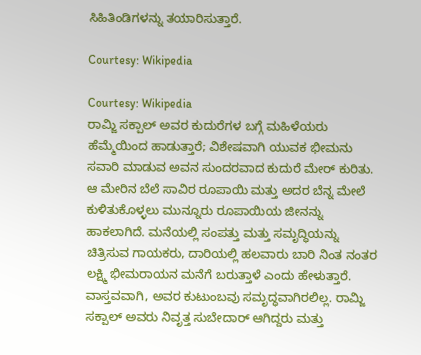ಸಿಹಿತಿಂಡಿಗಳನ್ನು ತಯಾರಿಸುತ್ತಾರೆ.

Courtesy: Wikipedia

Courtesy: Wikipedia
ರಾಮ್ಜಿ ಸಕ್ಪಾಲ್ ಅವರ ಕುದುರೆಗಳ ಬಗ್ಗೆ ಮಹಿಳೆಯರು ಹೆಮ್ಮೆಯಿಂದ ಹಾಡುತ್ತಾರೆ; ವಿಶೇಷವಾಗಿ ಯುವಕ ಭೀಮನು ಸವಾರಿ ಮಾಡುವ ಅವನ ಸುಂದರವಾದ ಕುದುರೆ ಮೇರ್ ಕುರಿತು. ಆ ಮೇರಿನ ಬೆಲೆ ಸಾವಿರ ರೂಪಾಯಿ ಮತ್ತು ಅದರ ಬೆನ್ನ ಮೇಲೆ ಕುಳಿತುಕೊಳ್ಳಲು ಮುನ್ನೂರು ರೂಪಾಯಿಯ ಜೀನನ್ನು ಹಾಕಲಾಗಿದೆ. ಮನೆಯಲ್ಲಿ ಸಂಪತ್ತು ಮತ್ತು ಸಮೃದ್ಧಿಯನ್ನು ಚಿತ್ರಿಸುವ ಗಾಯಕರು, ದಾರಿಯಲ್ಲಿ ಹಲವಾರು ಬಾರಿ ನಿಂತ ನಂತರ ಲಕ್ಷ್ಮಿ ಭೀಮರಾಯನ ಮನೆಗೆ ಬರುತ್ತಾಳೆ ಎಂದು ಹೇಳುತ್ತಾರೆ. ವಾಸ್ತವವಾಗಿ, ಅವರ ಕುಟುಂಬವು ಸಮೃದ್ಧವಾಗಿರಲಿಲ್ಲ. ರಾಮ್ಜಿ ಸಕ್ಪಾಲ್ ಅವರು ನಿವೃತ್ತ ಸುಬೇದಾರ್ ಆಗಿದ್ದರು ಮತ್ತು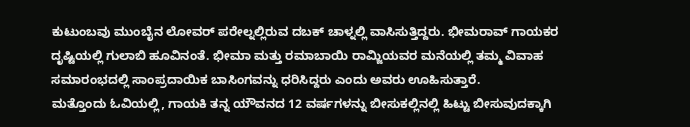ಕುಟುಂಬವು ಮುಂಬೈನ ಲೋವರ್ ಪರೇಲ್ನಲ್ಲಿರುವ ದಬಕ್ ಚಾಳ್ನಲ್ಲಿ ವಾಸಿಸುತ್ತಿದ್ದರು. ಭೀಮರಾವ್ ಗಾಯಕರ ದೃಷ್ಟಿಯಲ್ಲಿ ಗುಲಾಬಿ ಹೂವಿನಂತೆ. ಭೀಮಾ ಮತ್ತು ರಮಾಬಾಯಿ ರಾಮ್ಜಿಯವರ ಮನೆಯಲ್ಲಿ ತಮ್ಮ ವಿವಾಹ ಸಮಾರಂಭದಲ್ಲಿ ಸಾಂಪ್ರದಾಯಿಕ ಬಾಸಿಂಗವನ್ನು ಧರಿಸಿದ್ದರು ಎಂದು ಅವರು ಊಹಿಸುತ್ತಾರೆ.
ಮತ್ತೊಂದು ಓವಿಯಲ್ಲಿ, ಗಾಯಕಿ ತನ್ನ ಯೌವನದ 12 ವರ್ಷಗಳನ್ನು ಬೀಸುಕಲ್ಲಿನಲ್ಲಿ ಹಿಟ್ಟು ಬೀಸುವುದಕ್ಕಾಗಿ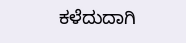ಕಳೆದುದಾಗಿ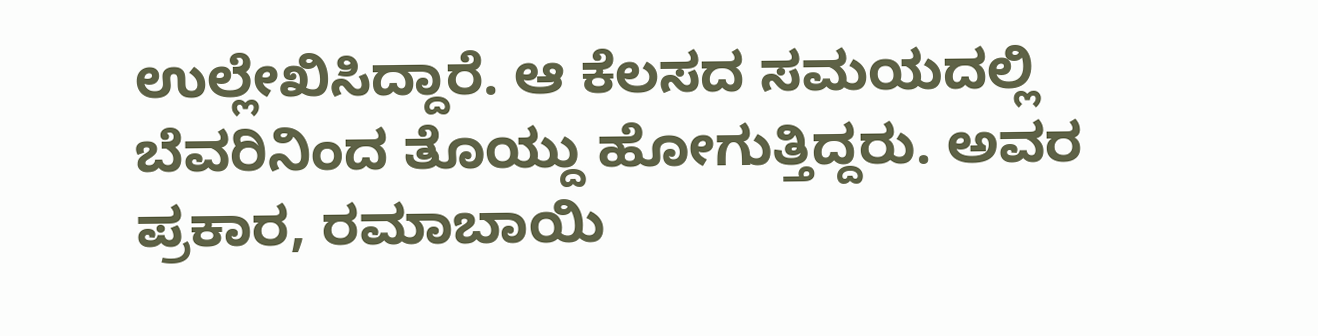ಉಲ್ಲೇಖಿಸಿದ್ದಾರೆ. ಆ ಕೆಲಸದ ಸಮಯದಲ್ಲಿ ಬೆವರಿನಿಂದ ತೊಯ್ದು ಹೋಗುತ್ತಿದ್ದರು. ಅವರ ಪ್ರಕಾರ, ರಮಾಬಾಯಿ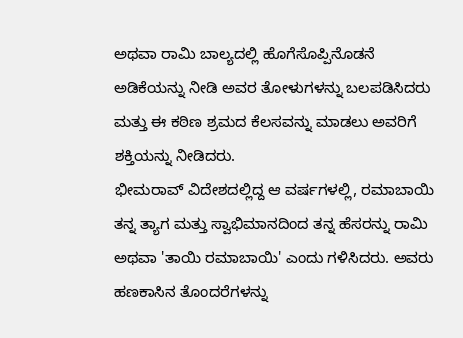ಅಥವಾ ರಾಮಿ ಬಾಲ್ಯದಲ್ಲಿ ಹೊಗೆಸೊಪ್ಪಿನೊಡನೆ ಅಡಿಕೆಯನ್ನು ನೀಡಿ ಅವರ ತೋಳುಗಳನ್ನು ಬಲಪಡಿಸಿದರು ಮತ್ತು ಈ ಕಠಿಣ ಶ್ರಮದ ಕೆಲಸವನ್ನು ಮಾಡಲು ಅವರಿಗೆ ಶಕ್ತಿಯನ್ನು ನೀಡಿದರು.
ಭೀಮರಾವ್ ವಿದೇಶದಲ್ಲಿದ್ದ ಆ ವರ್ಷಗಳಲ್ಲಿ, ರಮಾಬಾಯಿ ತನ್ನ ತ್ಯಾಗ ಮತ್ತು ಸ್ವಾಭಿಮಾನದಿಂದ ತನ್ನ ಹೆಸರನ್ನು ರಾಮಿ ಅಥವಾ 'ತಾಯಿ ರಮಾಬಾಯಿ' ಎಂದು ಗಳಿಸಿದರು. ಅವರು ಹಣಕಾಸಿನ ತೊಂದರೆಗಳನ್ನು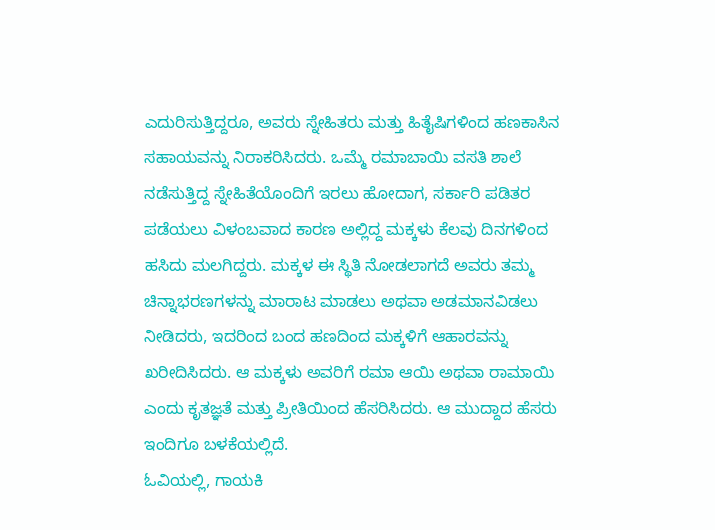ಎದುರಿಸುತ್ತಿದ್ದರೂ, ಅವರು ಸ್ನೇಹಿತರು ಮತ್ತು ಹಿತೈಷಿಗಳಿಂದ ಹಣಕಾಸಿನ ಸಹಾಯವನ್ನು ನಿರಾಕರಿಸಿದರು. ಒಮ್ಮೆ ರಮಾಬಾಯಿ ವಸತಿ ಶಾಲೆ ನಡೆಸುತ್ತಿದ್ದ ಸ್ನೇಹಿತೆಯೊಂದಿಗೆ ಇರಲು ಹೋದಾಗ, ಸರ್ಕಾರಿ ಪಡಿತರ ಪಡೆಯಲು ವಿಳಂಬವಾದ ಕಾರಣ ಅಲ್ಲಿದ್ದ ಮಕ್ಕಳು ಕೆಲವು ದಿನಗಳಿಂದ ಹಸಿದು ಮಲಗಿದ್ದರು. ಮಕ್ಕಳ ಈ ಸ್ಥಿತಿ ನೋಡಲಾಗದೆ ಅವರು ತಮ್ಮ ಚಿನ್ನಾಭರಣಗಳನ್ನು ಮಾರಾಟ ಮಾಡಲು ಅಥವಾ ಅಡಮಾನವಿಡಲು ನೀಡಿದರು, ಇದರಿಂದ ಬಂದ ಹಣದಿಂದ ಮಕ್ಕಳಿಗೆ ಆಹಾರವನ್ನು ಖರೀದಿಸಿದರು. ಆ ಮಕ್ಕಳು ಅವರಿಗೆ ರಮಾ ಆಯಿ ಅಥವಾ ರಾಮಾಯಿ ಎಂದು ಕೃತಜ್ಞತೆ ಮತ್ತು ಪ್ರೀತಿಯಿಂದ ಹೆಸರಿಸಿದರು. ಆ ಮುದ್ದಾದ ಹೆಸರು ಇಂದಿಗೂ ಬಳಕೆಯಲ್ಲಿದೆ.
ಓವಿಯಲ್ಲಿ, ಗಾಯಕಿ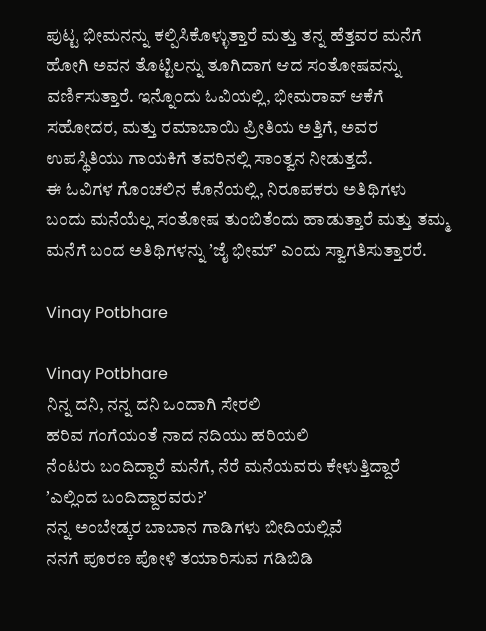ಪುಟ್ಟ ಭೀಮನನ್ನು ಕಲ್ಪಿಸಿಕೊಳ್ಳುತ್ತಾರೆ ಮತ್ತು ತನ್ನ ಹೆತ್ತವರ ಮನೆಗೆ ಹೋಗಿ ಅವನ ತೊಟ್ಟಿಲನ್ನು ತೂಗಿದಾಗ ಆದ ಸಂತೋಷವನ್ನು ವರ್ಣಿಸುತ್ತಾರೆ. ಇನ್ನೊಂದು ಓವಿಯಲ್ಲಿ, ಭೀಮರಾವ್ ಆಕೆಗೆ ಸಹೋದರ, ಮತ್ತು ರಮಾಬಾಯಿ ಪ್ರೀತಿಯ ಅತ್ತಿಗೆ, ಅವರ ಉಪಸ್ಥಿತಿಯು ಗಾಯಕಿಗೆ ತವರಿನಲ್ಲಿ ಸಾಂತ್ವನ ನೀಡುತ್ತದೆ.
ಈ ಓವಿಗಳ ಗೊಂಚಲಿನ ಕೊನೆಯಲ್ಲಿ, ನಿರೂಪಕರು ಅತಿಥಿಗಳು ಬಂದು ಮನೆಯೆಲ್ಲ ಸಂತೋಷ ತುಂಬಿತೆಂದು ಹಾಡುತ್ತಾರೆ ಮತ್ತು ತಮ್ಮ ಮನೆಗೆ ಬಂದ ಅತಿಥಿಗಳನ್ನು ʼಜೈ ಭೀಮ್ʼ ಎಂದು ಸ್ವಾಗತಿಸುತ್ತಾರರೆ.

Vinay Potbhare

Vinay Potbhare
ನಿನ್ನ ದನಿ, ನನ್ನ ದನಿ ಒಂದಾಗಿ ಸೇರಲಿ
ಹರಿವ ಗಂಗೆಯಂತೆ ನಾದ ನದಿಯು ಹರಿಯಲಿ
ನೆಂಟರು ಬಂದಿದ್ದಾರೆ ಮನೆಗೆ, ನೆರೆ ಮನೆಯವರು ಕೇಳುತ್ತಿದ್ದಾರೆ
ʼಎಲ್ಲಿಂದ ಬಂದಿದ್ದಾರವರು?ʼ
ನನ್ನ ಅಂಬೇಡ್ಕರ ಬಾಬಾನ ಗಾಡಿಗಳು ಬೀದಿಯಲ್ಲಿವೆ
ನನಗೆ ಪೂರಣ ಪೋಳಿ ತಯಾರಿಸುವ ಗಡಿಬಿಡಿ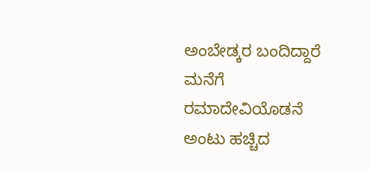ಅಂಬೇಡ್ಕರ ಬಂದಿದ್ದಾರೆ ಮನೆಗೆ ರಮಾದೇವಿಯೊಡನೆ
ಅಂಟು ಹಚ್ಚಿದ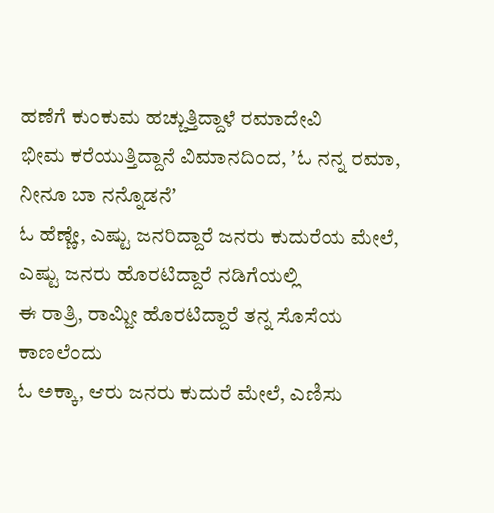ಹಣೆಗೆ ಕುಂಕುಮ ಹಚ್ಚುತ್ತಿದ್ದಾಳೆ ರಮಾದೇವಿ
ಭೀಮ ಕರೆಯುತ್ತಿದ್ದಾನೆ ವಿಮಾನದಿಂದ, ʼಓ ನನ್ನ ರಮಾ, ನೀನೂ ಬಾ ನನ್ನೊಡನೆʼ
ಓ ಹೆಣ್ಣೇ, ಎಷ್ಟು ಜನರಿದ್ದಾರೆ ಜನರು ಕುದುರೆಯ ಮೇಲೆ, ಎಷ್ಟು ಜನರು ಹೊರಟಿದ್ದಾರೆ ನಡಿಗೆಯಲ್ಲಿ
ಈ ರಾತ್ರಿ, ರಾಮ್ಜೀ ಹೊರಟಿದ್ದಾರೆ ತನ್ನ ಸೊಸೆಯ ಕಾಣಲೆಂದು
ಓ ಅಕ್ಕಾ, ಆರು ಜನರು ಕುದುರೆ ಮೇಲೆ, ಎಣಿಸು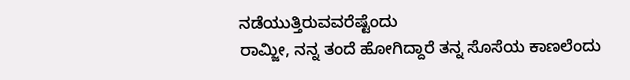ನಡೆಯುತ್ತಿರುವವರೆಷ್ಟೆಂದು
ರಾಮ್ಜೀ, ನನ್ನ ತಂದೆ ಹೋಗಿದ್ದಾರೆ ತನ್ನ ಸೊಸೆಯ ಕಾಣಲೆಂದು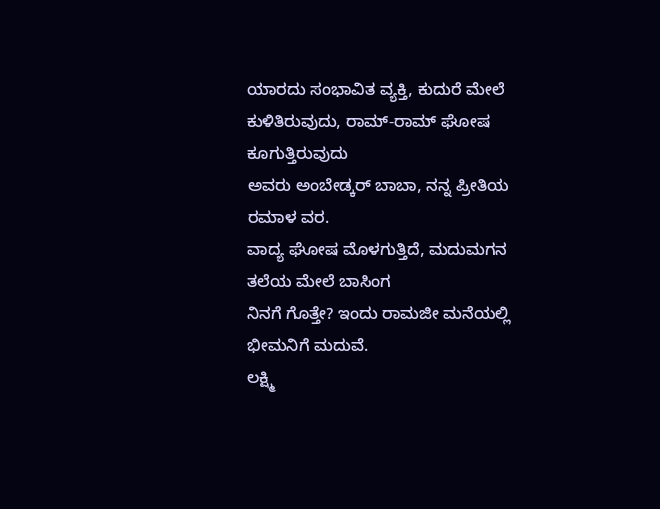ಯಾರದು ಸಂಭಾವಿತ ವ್ಯಕ್ತಿ, ಕುದುರೆ ಮೇಲೆ ಕುಳಿತಿರುವುದು, ರಾಮ್-ರಾಮ್ ಘೋಷ ಕೂಗುತ್ತಿರುವುದು
ಅವರು ಅಂಬೇಡ್ಕರ್ ಬಾಬಾ, ನನ್ನ ಪ್ರೀತಿಯ ರಮಾಳ ವರ.
ವಾದ್ಯ ಘೋಷ ಮೊಳಗುತ್ತಿದೆ, ಮದುಮಗನ ತಲೆಯ ಮೇಲೆ ಬಾಸಿಂಗ
ನಿನಗೆ ಗೊತ್ತೇ? ಇಂದು ರಾಮಜೀ ಮನೆಯಲ್ಲಿ ಭೀಮನಿಗೆ ಮದುವೆ.
ಲಕ್ಷ್ಮಿ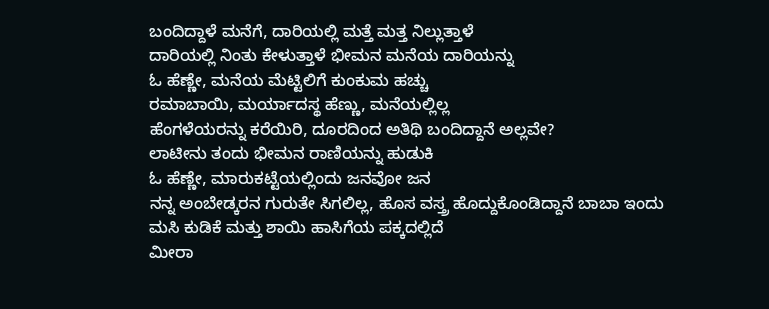ಬಂದಿದ್ದಾಳೆ ಮನೆಗೆ, ದಾರಿಯಲ್ಲಿ ಮತ್ತೆ ಮತ್ತ ನಿಲ್ಲುತ್ತಾಳೆ
ದಾರಿಯಲ್ಲಿ ನಿಂತು ಕೇಳುತ್ತಾಳೆ ಭೀಮನ ಮನೆಯ ದಾರಿಯನ್ನು
ಓ ಹೆಣ್ಣೇ, ಮನೆಯ ಮೆಟ್ಟಿಲಿಗೆ ಕುಂಕುಮ ಹಚ್ಚು
ರಮಾಬಾಯಿ, ಮರ್ಯಾದಸ್ಥ ಹೆಣ್ಣು, ಮನೆಯಲ್ಲಿಲ್ಲ
ಹೆಂಗಳೆಯರನ್ನು ಕರೆಯಿರಿ, ದೂರದಿಂದ ಅತಿಥಿ ಬಂದಿದ್ದಾನೆ ಅಲ್ಲವೇ?
ಲಾಟೀನು ತಂದು ಭೀಮನ ರಾಣಿಯನ್ನು ಹುಡುಕಿ
ಓ ಹೆಣ್ಣೇ, ಮಾರುಕಟ್ಟೆಯಲ್ಲಿಂದು ಜನವೋ ಜನ
ನನ್ನ ಅಂಬೇಡ್ಕರನ ಗುರುತೇ ಸಿಗಲಿಲ್ಲ, ಹೊಸ ವಸ್ತ್ರ ಹೊದ್ದುಕೊಂಡಿದ್ದಾನೆ ಬಾಬಾ ಇಂದು
ಮಸಿ ಕುಡಿಕೆ ಮತ್ತು ಶಾಯಿ ಹಾಸಿಗೆಯ ಪಕ್ಕದಲ್ಲಿದೆ
ಮೀರಾ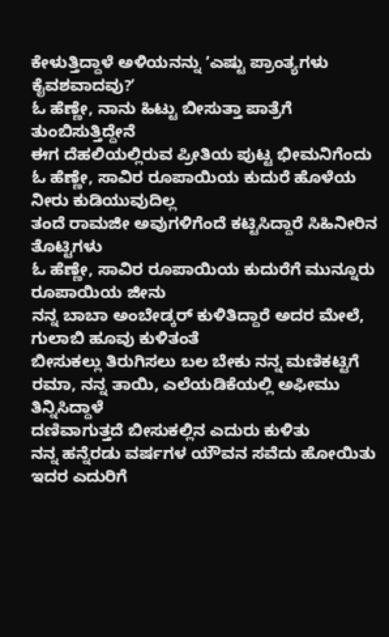ಕೇಳುತ್ತಿದ್ದಾಳೆ ಅಳಿಯನನ್ನು ʼಎಷ್ಟು ಪ್ರಾಂತ್ಯಗಳು ಕೈವಶವಾದವು?ʼ
ಓ ಹೆಣ್ಣೇ, ನಾನು ಹಿಟ್ಟು ಬೀಸುತ್ತಾ ಪಾತ್ರೆಗೆ ತುಂಬಿಸುತ್ತಿದ್ದೇನೆ
ಈಗ ದೆಹಲಿಯಲ್ಲಿರುವ ಪ್ರೀತಿಯ ಪುಟ್ಟ ಭೀಮನಿಗೆಂದು
ಓ ಹೆಣ್ಣೇ, ಸಾವಿರ ರೂಪಾಯಿಯ ಕುದುರೆ ಹೊಳೆಯ ನೀರು ಕುಡಿಯುವುದಿಲ್ಲ
ತಂದೆ ರಾಮಜೀ ಅವುಗಳಿಗೆಂದೆ ಕಟ್ಟಿಸಿದ್ದಾರೆ ಸಿಹಿನೀರಿನ ತೊಟ್ಟಿಗಳು
ಓ ಹೆಣ್ಣೇ, ಸಾವಿರ ರೂಪಾಯಿಯ ಕುದುರೆಗೆ ಮುನ್ನೂರು ರೂಪಾಯಿಯ ಜೀನು
ನನ್ನ ಬಾಬಾ ಅಂಬೇಡ್ಕರ್ ಕುಳಿತಿದ್ದಾರೆ ಅದರ ಮೇಲೆ, ಗುಲಾಬಿ ಹೂವು ಕುಳಿತಂತೆ
ಬೀಸುಕಲ್ಲು ತಿರುಗಿಸಲು ಬಲ ಬೇಕು ನನ್ನ ಮಣಿಕಟ್ಟಿಗೆ
ರಮಾ, ನನ್ನ ತಾಯಿ, ಎಲೆಯಡಿಕೆಯಲ್ಲಿ ಅಫೀಮು ತಿನ್ನಿಸಿದ್ದಾಳೆ
ದಣಿವಾಗುತ್ತದೆ ಬೀಸುಕಲ್ಲಿನ ಎದುರು ಕುಳಿತು
ನನ್ನ ಹನ್ನೆರಡು ವರ್ಷಗಳ ಯೌವನ ಸವೆದು ಹೋಯಿತು ಇದರ ಎದುರಿಗೆ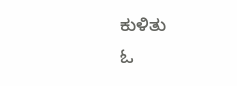ಕುಳಿತು
ಓ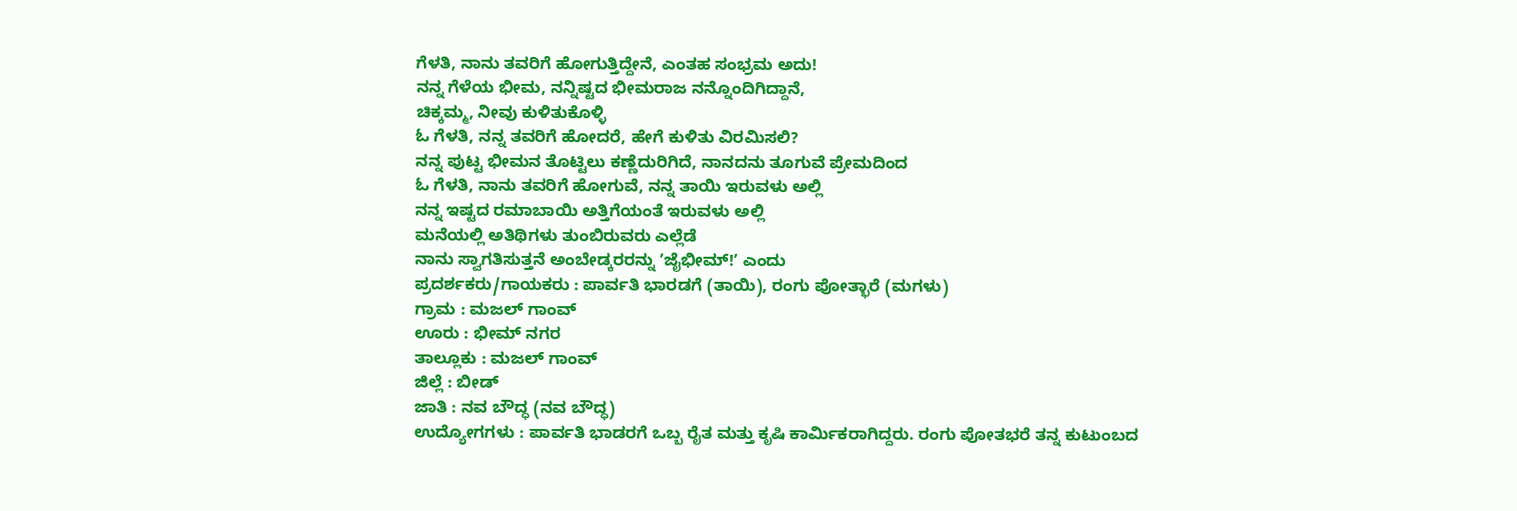ಗೆಳತಿ, ನಾನು ತವರಿಗೆ ಹೋಗುತ್ತಿದ್ದೇನೆ, ಎಂತಹ ಸಂಭ್ರಮ ಅದು!
ನನ್ನ ಗೆಳೆಯ ಭೀಮ, ನನ್ನಿಷ್ಟದ ಭೀಮರಾಜ ನನ್ನೊಂದಿಗಿದ್ದಾನೆ,
ಚಿಕ್ಕಮ್ಮ, ನೀವು ಕುಳಿತುಕೊಳ್ಳಿ
ಓ ಗೆಳತಿ, ನನ್ನ ತವರಿಗೆ ಹೋದರೆ, ಹೇಗೆ ಕುಳಿತು ವಿರಮಿಸಲಿ?
ನನ್ನ ಪುಟ್ಟ ಭೀಮನ ತೊಟ್ಟಿಲು ಕಣ್ಣೆದುರಿಗಿದೆ, ನಾನದನು ತೂಗುವೆ ಪ್ರೇಮದಿಂದ
ಓ ಗೆಳತಿ, ನಾನು ತವರಿಗೆ ಹೋಗುವೆ, ನನ್ನ ತಾಯಿ ಇರುವಳು ಅಲ್ಲಿ
ನನ್ನ ಇಷ್ಟದ ರಮಾಬಾಯಿ ಅತ್ತಿಗೆಯಂತೆ ಇರುವಳು ಅಲ್ಲಿ
ಮನೆಯಲ್ಲಿ ಅತಿಥಿಗಳು ತುಂಬಿರುವರು ಎಲ್ಲೆಡೆ
ನಾನು ಸ್ವಾಗತಿಸುತ್ತನೆ ಅಂಬೇಡ್ಕರರನ್ನು ʼಜೈಭೀಮ್!ʼ ಎಂದು
ಪ್ರದರ್ಶಕರು/ಗಾಯಕರು : ಪಾರ್ವತಿ ಭಾರಡಗೆ (ತಾಯಿ), ರಂಗು ಪೋತ್ಭಾರೆ (ಮಗಳು)
ಗ್ರಾಮ : ಮಜಲ್ ಗಾಂವ್
ಊರು : ಭೀಮ್ ನಗರ
ತಾಲ್ಲೂಕು : ಮಜಲ್ ಗಾಂವ್
ಜಿಲ್ಲೆ : ಬೀಡ್
ಜಾತಿ : ನವ ಬೌದ್ಧ (ನವ ಬೌದ್ಧ)
ಉದ್ಯೋಗಗಳು : ಪಾರ್ವತಿ ಭಾಡರಗೆ ಒಬ್ಬ ರೈತ ಮತ್ತು ಕೃಷಿ ಕಾರ್ಮಿಕರಾಗಿದ್ದರು. ರಂಗು ಪೋತಭರೆ ತನ್ನ ಕುಟುಂಬದ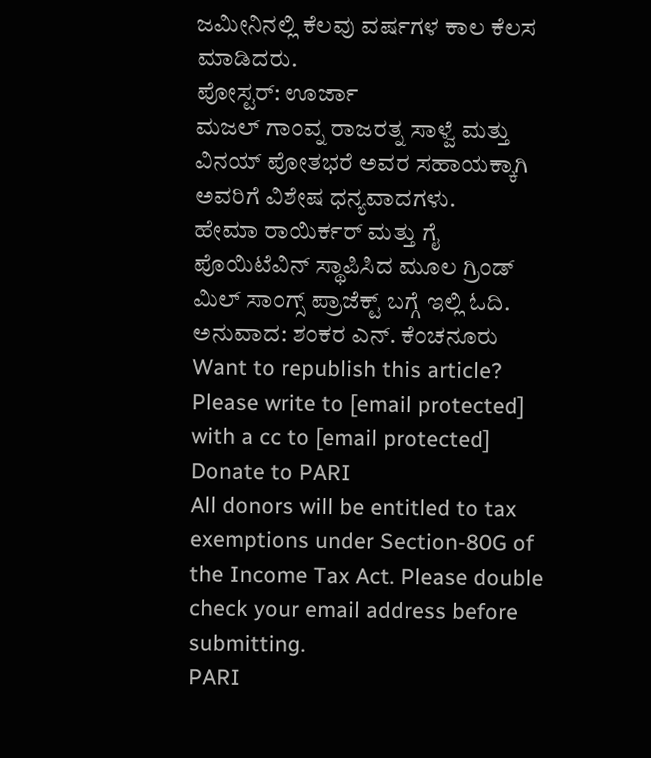ಜಮೀನಿನಲ್ಲಿ ಕೆಲವು ವರ್ಷಗಳ ಕಾಲ ಕೆಲಸ ಮಾಡಿದರು.
ಪೋಸ್ಟರ್: ಊರ್ಜಾ
ಮಜಲ್ ಗಾಂವ್ನ ರಾಜರತ್ನ ಸಾಳ್ವೆ ಮತ್ತು ವಿನಯ್ ಪೋತಭರೆ ಅವರ ಸಹಾಯಕ್ಕಾಗಿ ಅವರಿಗೆ ವಿಶೇಷ ಧನ್ಯವಾದಗಳು.
ಹೇಮಾ ರಾಯಿರ್ಕರ್ ಮತ್ತು ಗೈ ಪೊಯಿಟೆವಿನ್ ಸ್ಥಾಪಿಸಿದ ಮೂಲ ಗ್ರಿಂಡ್ ಮಿಲ್ ಸಾಂಗ್ಸ್ ಪ್ರಾಜೆಕ್ಟ್ ಬಗ್ಗೆ ಇಲ್ಲಿ ಓದಿ.
ಅನುವಾದ: ಶಂಕರ ಎನ್. ಕೆಂಚನೂರು
Want to republish this article? Please write to [email protected] with a cc to [email protected]
Donate to PARI
All donors will be entitled to tax exemptions under Section-80G of the Income Tax Act. Please double check your email address before submitting.
PARI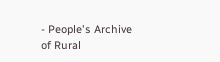- People's Archive of Rural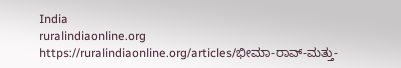India
ruralindiaonline.org
https://ruralindiaonline.org/articles/ಭೀಮಾ-ರಾವ್-ಮತ್ತು-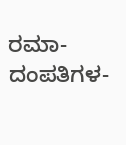ರಮಾ-ದಂಪತಿಗಳ-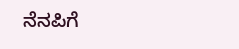ನೆನಪಿಗೆ